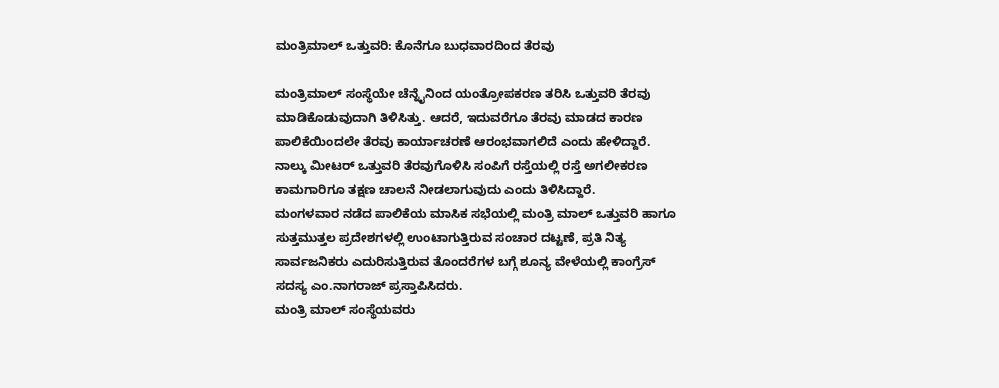ಮಂತ್ರಿಮಾಲ್ ಒತ್ತುವರಿ: ಕೊನೆಗೂ ಬುಧವಾರದಿಂದ ತೆರವು

ಮಂತ್ರಿಮಾಲ್ ಸಂಸ್ಥೆಯೇ ಚೆನ್ನೈನಿಂದ ಯಂತ್ರೋಪಕರಣ ತರಿಸಿ ಒತ್ತುವರಿ ತೆರವು ಮಾಡಿಕೊಡುವುದಾಗಿ ತಿಳಿಸಿತ್ತು. ಆದರೆ, ಇದುವರೆಗೂ ತೆರವು ಮಾಡದ ಕಾರಣ ಪಾಲಿಕೆಯಿಂದಲೇ ತೆರವು ಕಾರ್ಯಾಚರಣೆ ಆರಂಭವಾಗಲಿದೆ ಎಂದು ಹೇಳಿದ್ದಾರೆ.
ನಾಲ್ಕು ಮೀಟರ್ ಒತ್ತುವರಿ ತೆರವುಗೊಳಿಸಿ ಸಂಪಿಗೆ ರಸ್ತೆಯಲ್ಲಿ ರಸ್ತೆ ಅಗಲೀಕರಣ ಕಾಮಗಾರಿಗೂ ತಕ್ಷಣ ಚಾಲನೆ ನೀಡಲಾಗುವುದು ಎಂದು ತಿಳಿಸಿದ್ದಾರೆ.
ಮಂಗಳವಾರ ನಡೆದ ಪಾಲಿಕೆಯ ಮಾಸಿಕ ಸಭೆಯಲ್ಲಿ ಮಂತ್ರಿ ಮಾಲ್ ಒತ್ತುವರಿ ಹಾಗೂ ಸುತ್ತಮುತ್ತಲ ಪ್ರದೇಶಗಳಲ್ಲಿ ಉಂಟಾಗುತ್ತಿರುವ ಸಂಚಾರ ದಟ್ಟಣೆ, ಪ್ರತಿ ನಿತ್ಯ ಸಾರ್ವಜನಿಕರು ಎದುರಿಸುತ್ತಿರುವ ತೊಂದರೆಗಳ ಬಗ್ಗೆ ಶೂನ್ಯ ವೇಳೆಯಲ್ಲಿ ಕಾಂಗ್ರೆಸ್ ಸದಸ್ಯ ಎಂ.ನಾಗರಾಜ್ ಪ್ರಸ್ತಾಪಿಸಿದರು.
ಮಂತ್ರಿ ಮಾಲ್ ಸಂಸ್ಥೆಯವರು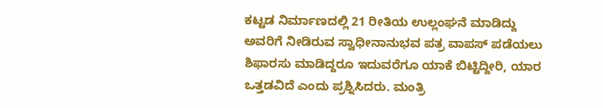ಕಟ್ಟಡ ನಿರ್ಮಾಣದಲ್ಲಿ 21 ರೀತಿಯ ಉಲ್ಲಂಘನೆ ಮಾಡಿದ್ದು ಅವರಿಗೆ ನೀಡಿರುವ ಸ್ವಾಧೀನಾನುಭವ ಪತ್ರ ವಾಪಸ್ ಪಡೆಯಲು ಶಿಫಾರಸು ಮಾಡಿದ್ದರೂ ಇದುವರೆಗೂ ಯಾಕೆ ಬಿಟ್ಟಿದ್ದೀರಿ, ಯಾರ ಒತ್ತಡವಿದೆ ಎಂದು ಪ್ರಶ್ನಿಸಿದರು. ಮಂತ್ರಿ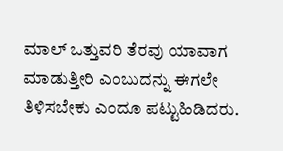ಮಾಲ್ ಒತ್ತುವರಿ ತೆರವು ಯಾವಾಗ ಮಾಡುತ್ತೀರಿ ಎಂಬುದನ್ನು ಈಗಲೇ ತಿಳಿಸಬೇಕು ಎಂದೂ ಪಟ್ಟುಹಿಡಿದರು.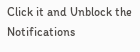Click it and Unblock the Notifications